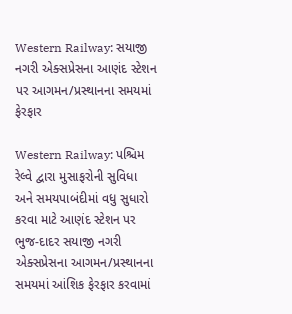Western Railway: સયાજી નગરી એક્સપ્રેસના આણંદ સ્ટેશન પર આગમન/પ્રસ્થાનના સમયમાં ફેરફાર

Western Railway: પશ્ચિમ રેલ્વે દ્વારા મુસાફરોની સુવિધા અને સમયપાબંદીમાં વધુ સુધારો કરવા માટે આણંદ સ્ટેશન પર ભુજ-દાદર સયાજી નગરી એક્સપ્રેસના આગમન/પ્રસ્થાનના સમયમાં આંશિક ફેરફાર કરવામાં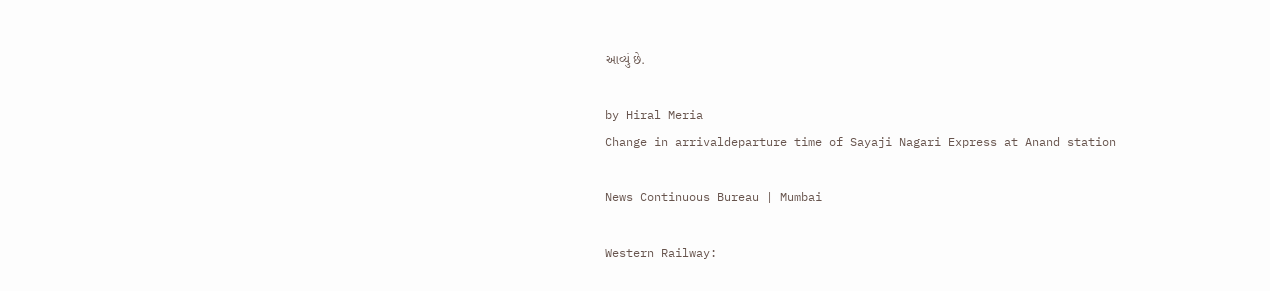આવ્યું છે.

by Hiral Meria
Change in arrivaldeparture time of Sayaji Nagari Express at Anand station

News Continuous Bureau | Mumbai

Western Railway: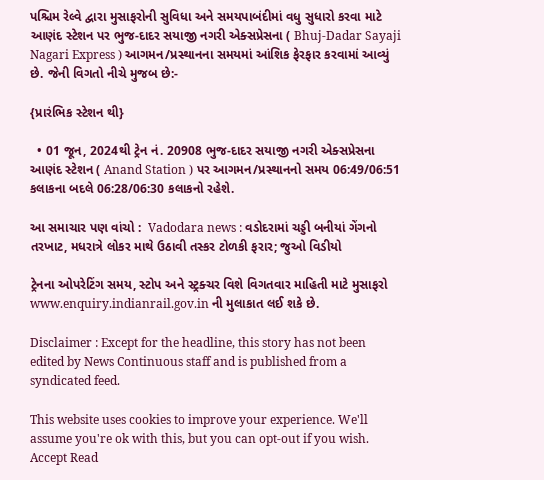પશ્ચિમ રેલ્વે દ્વારા મુસાફરોની સુવિધા અને સમયપાબંદીમાં વધુ સુધારો કરવા માટે આણંદ સ્ટેશન પર ભુજ-દાદર સયાજી નગરી એક્સપ્રેસના ( Bhuj-Dadar Sayaji Nagari Express ) આગમન/પ્રસ્થાનના સમયમાં આંશિક ફેરફાર કરવામાં આવ્યું છે. જેની વિગતો નીચે મુજબ છે:-

{પ્રારંભિક સ્ટેશન થી}

  • 01 જૂન, 2024થી ટ્રેન નં. 20908 ભુજ-દાદર સયાજી નગરી એક્સપ્રેસના આણંદ સ્ટેશન ( Anand Station ) પર આગમન/પ્રસ્થાનનો સમય 06:49/06:51 કલાકના બદલે 06:28/06:30 કલાકનો રહેશે.

આ સમાચાર પણ વાંચો :  Vadodara news : વડોદરામાં ચડ્ડી બનીયાં ગેંગનો તરખાટ, મધરાત્રે લોકર માથે ઉઠાવી તસ્કર ટોળકી ફરાર; જુઓ વિડીયો

ટ્રેનના ઓપરેટિંગ સમય, સ્ટોપ અને સ્ટ્રક્ચર વિશે વિગતવાર માહિતી માટે મુસાફરો www.enquiry.indianrail.gov.in ની મુલાકાત લઈ શકે છે.

Disclaimer : Except for the headline, this story has not been edited by News Continuous staff and is published from a syndicated feed.

This website uses cookies to improve your experience. We'll assume you're ok with this, but you can opt-out if you wish. Accept Read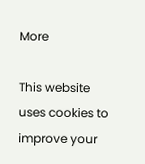More

This website uses cookies to improve your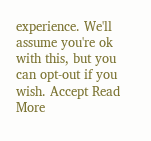experience. We'll assume you're ok with this, but you can opt-out if you wish. Accept Read More